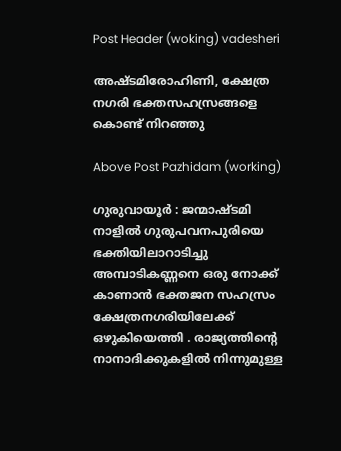Post Header (woking) vadesheri

അഷ്ടമിരോഹിണി, ക്ഷേത്ര നഗരി ഭക്തസഹസ്രങ്ങളെ കൊണ്ട് നിറഞ്ഞു

Above Post Pazhidam (working)

ഗുരുവായൂർ : ജന്മാഷ്ടമി നാളില്‍ ഗുരുപവനപുരിയെ ഭക്തിയിലാറാടിച്ചു അമ്പാടികണ്ണനെ ഒരു നോക്ക് കാണാൻ ഭക്തജന സഹസ്രം ക്ഷേത്രനഗരിയിലേക്ക് ഒഴുകിയെത്തി . രാജ്യത്തിന്റെ നാനാദിക്കുകളില്‍ നിന്നുമുള്ള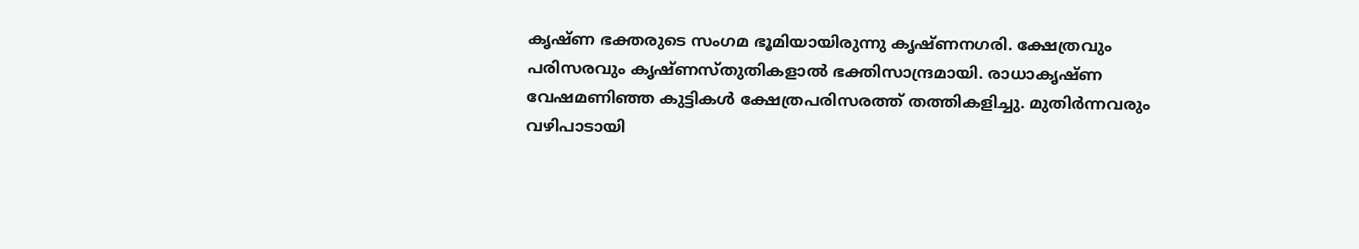കൃഷ്ണ ഭക്തരുടെ സംഗമ ഭൂമിയായിരുന്നു കൃഷ്ണനഗരി. ക്ഷേത്രവും പരിസരവും കൃഷ്ണസ്തുതികളാല്‍ ഭക്തിസാന്ദ്രമായി. രാധാകൃഷ്ണ വേഷമണിഞ്ഞ കുട്ടികള്‍ ക്ഷേത്രപരിസരത്ത് തത്തികളിച്ചു. മുതിര്‍ന്നവരും വഴിപാടായി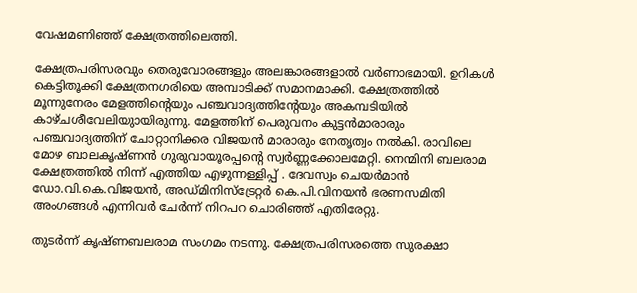വേഷമണിഞ്ഞ് ക്ഷേത്രത്തിലെത്തി.

ക്ഷേത്രപരിസരവും തെരുവോരങ്ങളും അലങ്കാരങ്ങളാല്‍ വര്‍ണാഭമായി. ഉറികള്‍ കെട്ടിതൂക്കി ക്ഷേത്രനഗരിയെ അമ്പാടിക്ക് സമാനമാക്കി. ക്ഷേത്രത്തില്‍ മൂന്നുനേരം മേളത്തിന്റെയും പഞ്ചവാദ്യത്തിന്റേയും അകമ്പടിയില്‍ കാഴ്ചശീവേലിയുായിരുന്നു. മേളത്തിന് പെരുവനം കുട്ടന്‍മാരാരും പഞ്ചവാദ്യത്തിന് ചോറ്റാനിക്കര വിജയന്‍ മാരാരും നേതൃത്വം നല്‍കി. രാവിലെ മോഴ ബാലകൃഷ്ണന്‍ ഗുരുവായൂരപ്പന്റെ സ്വര്‍ണ്ണക്കോലമേറ്റി. നെന്മിനി ബലരാമ ക്ഷേത്രത്തില്‍ നിന്ന് എത്തിയ എഴുന്നള്ളിപ്പ് . ദേവസ്വം ചെയര്‍മാന്‍ ഡോ.വി.കെ.വിജയന്‍, അഡ്മിനിസ്‌ട്രേറ്റര്‍ കെ.പി.വിനയന്‍ ഭരണസമിതി അംഗങ്ങള്‍ എന്നിവര്‍ ചേര്‍ന്ന് നിറപറ ചൊരിഞ്ഞ് എതിരേറ്റു.

തുടര്‍ന്ന് കൃഷ്ണബലരാമ സംഗമം നടന്നു. ക്ഷേത്രപരിസരത്തെ സുരക്ഷാ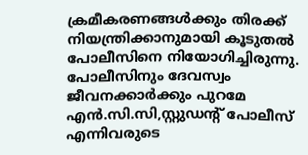ക്രമീകരണങ്ങള്‍ക്കും തിരക്ക് നിയന്ത്രിക്കാനുമായി കൂടുതല്‍ പോലീസിനെ നിയോഗിച്ചിരുന്നു. പോലീസിനും ദേവസ്വം ജീവനക്കാര്‍ക്കും പുറമേ എന്‍.സി.സി,സ്റ്റുഡന്റ് പോലീസ് എന്നിവരുടെ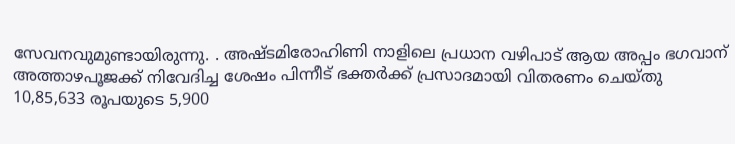സേവനവുമുണ്ടായിരുന്നു. . അഷ്ടമിരോഹിണി നാളിലെ പ്രധാന വഴിപാട് ആയ അപ്പം ഭഗവാന് അത്താഴപൂജക്ക് നിവേദിച്ച ശേഷം പിന്നീട് ഭക്തര്‍ക്ക് പ്രസാദമായി വിതരണം ചെയ്‌തു 10,85,633 രൂപയുടെ 5,900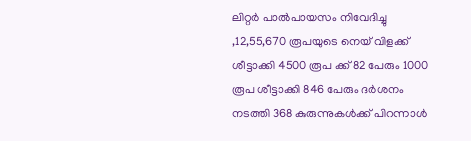ലിറ്റർ പാൽപായസം നിവേദിച്ചു ,12,55,670 രൂപയുടെ നെയ് വിളക്ക് ശീട്ടാക്കി 4500 രൂപ ക്ക് 82 പേരും 1000 രൂപ ശീട്ടാക്കി 846 പേരും ദർശനം നടത്തി 368 കുരുന്നുകൾക്ക് പിറന്നാൾ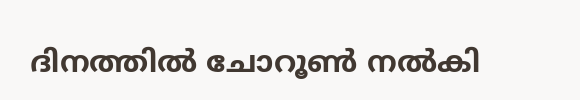ദിനത്തിൽ ചോറൂൺ നൽകി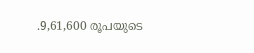.9,61,600 രൂപയുടെ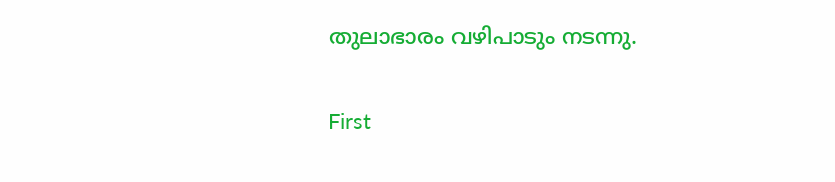തുലാഭാരം വഴിപാടും നടന്നു.

First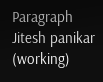Paragraph Jitesh panikar (working)